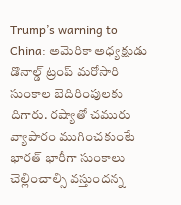Trump’s warning to China: అమెరికా అధ్యక్షుడు డొనాల్డ్ ట్రంప్ మరోసారి సుంకాల బెదిరింపులకు దిగారు. రష్యాతో చమురు వ్యాపారం ముగించకుంటే భారత్ భారీగా సుంకాలు చెల్లించాల్సి వస్తుందన్న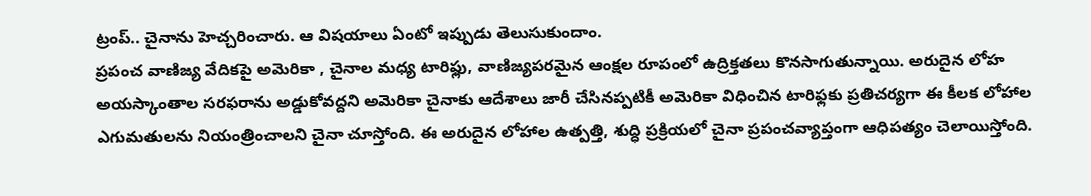ట్రంప్.. చైనాను హెచ్చరించారు. ఆ విషయాలు ఏంటో ఇప్పుడు తెలుసుకుందాం.
ప్రపంచ వాణిజ్య వేదికపై అమెరికా , చైనాల మధ్య టారిఫ్లు, వాణిజ్యపరమైన ఆంక్షల రూపంలో ఉద్రిక్తతలు కొనసాగుతున్నాయి. అరుదైన లోహ అయస్కాంతాల సరఫరాను అడ్డుకోవద్దని అమెరికా చైనాకు ఆదేశాలు జారీ చేసినప్పటికీ అమెరికా విధించిన టారిఫ్లకు ప్రతిచర్యగా ఈ కీలక లోహాల ఎగుమతులను నియంత్రించాలని చైనా చూస్తోంది. ఈ అరుదైన లోహాల ఉత్పత్తి, శుద్ధి ప్రక్రియలో చైనా ప్రపంచవ్యాప్తంగా ఆధిపత్యం చెలాయిస్తోంది.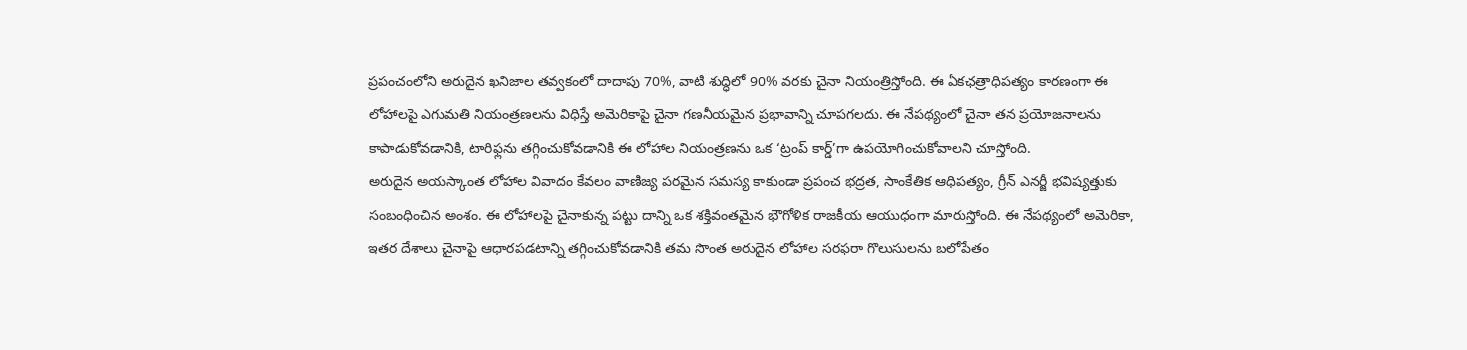ప్రపంచంలోని అరుదైన ఖనిజాల తవ్వకంలో దాదాపు 70%, వాటి శుద్ధిలో 90% వరకు చైనా నియంత్రిస్తోంది. ఈ ఏకఛత్రాధిపత్యం కారణంగా ఈ లోహాలపై ఎగుమతి నియంత్రణలను విధిస్తే అమెరికాపై చైనా గణనీయమైన ప్రభావాన్ని చూపగలదు. ఈ నేపథ్యంలో చైనా తన ప్రయోజనాలను కాపాడుకోవడానికి, టారిఫ్లను తగ్గించుకోవడానికి ఈ లోహాల నియంత్రణను ఒక ‘ట్రంప్ కార్డ్’గా ఉపయోగించుకోవాలని చూస్తోంది.
అరుదైన అయస్కాంత లోహాల వివాదం కేవలం వాణిజ్య పరమైన సమస్య కాకుండా ప్రపంచ భద్రత, సాంకేతిక ఆధిపత్యం, గ్రీన్ ఎనర్జీ భవిష్యత్తుకు సంబంధించిన అంశం. ఈ లోహాలపై చైనాకున్న పట్టు దాన్ని ఒక శక్తివంతమైన భౌగోళిక రాజకీయ ఆయుధంగా మారుస్తోంది. ఈ నేపథ్యంలో అమెరికా, ఇతర దేశాలు చైనాపై ఆధారపడటాన్ని తగ్గించుకోవడానికి తమ సొంత అరుదైన లోహాల సరఫరా గొలుసులను బలోపేతం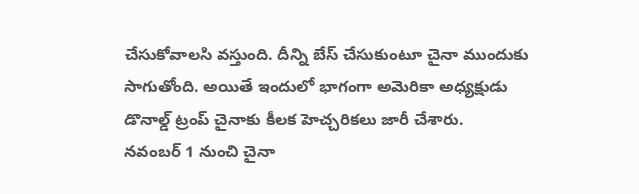చేసుకోవాలసి వస్తుంది. దీన్ని బేస్ చేసుకుంటూ చైనా ముందుకు సాగుతోంది. అయితే ఇందులో భాగంగా అమెరికా అధ్యక్షుడు డొనాల్డ్ ట్రంప్ చైనాకు కీలక హెచ్చరికలు జారీ చేశారు.
నవంబర్ 1 నుంచి చైనా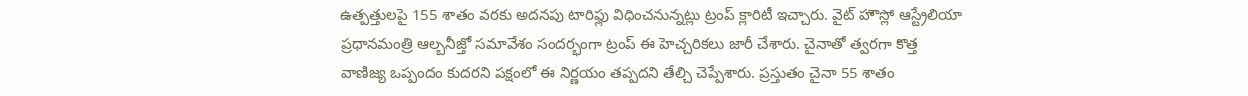ఉత్పత్తులపై 155 శాతం వరకు అదనపు టారిఫ్లు విధించనున్నట్లు ట్రంప్ క్లారిటీ ఇచ్చారు. వైట్ హౌస్లో ఆస్ట్రేలియా ప్రధానమంత్రి ఆల్బనీజ్తో సమావేశం సందర్భంగా ట్రంప్ ఈ హెచ్చరికలు జారీ చేశారు. చైనాతో త్వరగా కొత్త వాణిజ్య ఒప్పందం కుదరని పక్షంలో ఈ నిర్ణయం తప్పదని తేల్చి చెప్పేశారు. ప్రస్తుతం చైనా 55 శాతం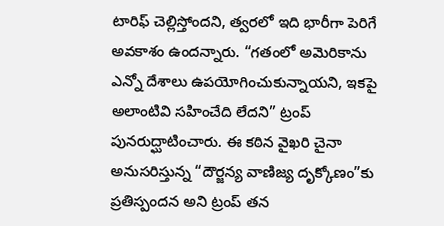టారిఫ్ చెల్లిస్తోందని, త్వరలో ఇది భారీగా పెరిగే అవకాశం ఉందన్నారు. “గతంలో అమెరికాను ఎన్నో దేశాలు ఉపయోగించుకున్నాయని, ఇకపై అలాంటివి సహించేది లేదని” ట్రంప్ పునరుద్ఘాటించారు. ఈ కఠిన వైఖరి చైనా అనుసరిస్తున్న “దౌర్జన్య వాణిజ్య దృక్కోణం”కు ప్రతిస్పందన అని ట్రంప్ తన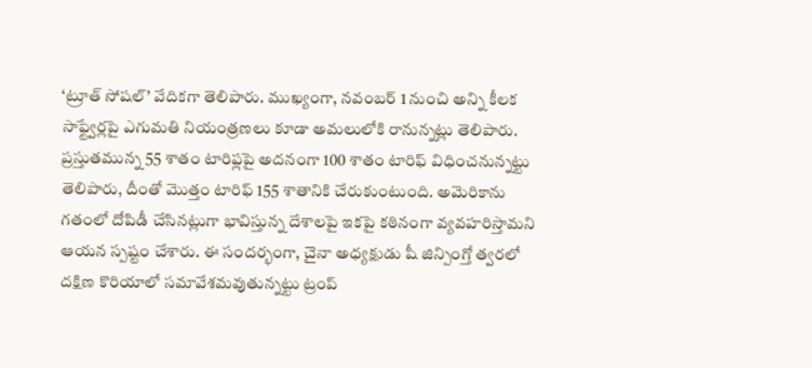‘ట్రూత్ సోషల్’ వేదికగా తెలిపారు. ముఖ్యంగా, నవంబర్ 1 నుంచి అన్ని కీలక సాఫ్ట్వేర్లపై ఎగుమతి నియంత్రణలు కూడా అమలులోకి రానున్నట్లు తెలిపారు.
ప్రస్తుతమున్న 55 శాతం టారిఫ్లపై అదనంగా 100 శాతం టారిఫ్ విధించనున్నట్టు తెలిపారు, దీంతో మొత్తం టారిఫ్ 155 శాతానికి చేరుకుంటుంది. అమెరికాను గతంలో దోపిడీ చేసినట్లుగా భావిస్తున్న దేశాలపై ఇకపై కఠినంగా వ్యవహరిస్తామని ఆయన స్పష్టం చేశారు. ఈ సందర్భంగా, చైనా అధ్యక్షుడు షీ జిన్పింగ్తో త్వరలో దక్షిణ కొరియాలో సమావేశమవుతున్నట్టు ట్రంప్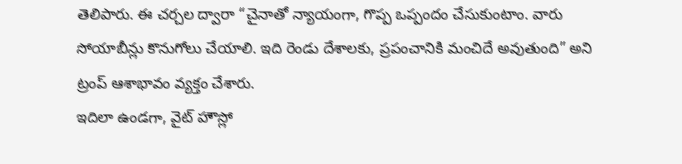తెలిపారు. ఈ చర్చల ద్వారా “చైనాతో న్యాయంగా, గొప్ప ఒప్పందం చేసుకుంటాం. వారు సోయాబీన్లు కొనుగోలు చేయాలి. ఇది రెండు దేశాలకు, ప్రపంచానికి మంచిదే అవుతుంది” అని ట్రంప్ ఆశాభావం వ్యక్తం చేశారు.
ఇదిలా ఉండగా, వైట్ హౌస్లో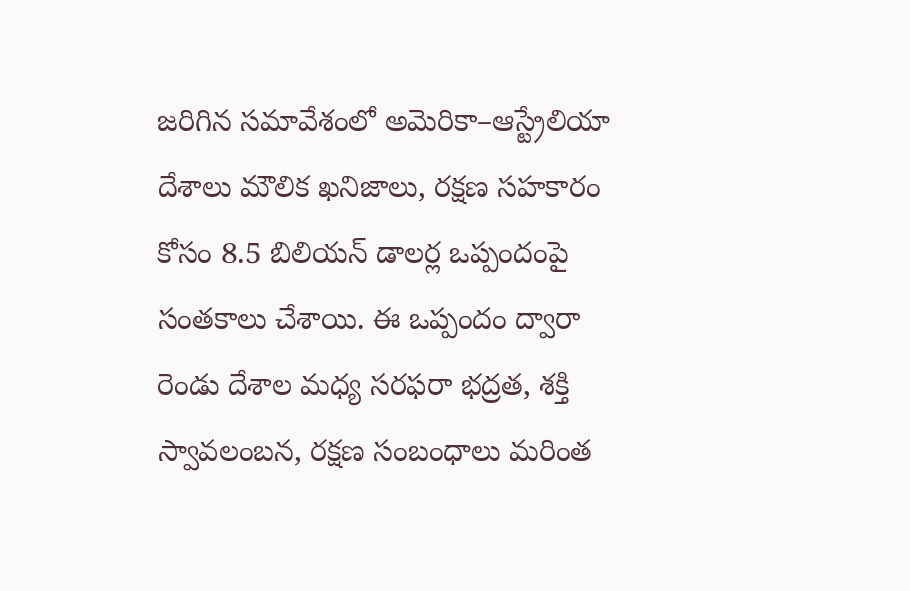జరిగిన సమావేశంలో అమెరికా–ఆస్ట్రేలియా దేశాలు మౌలిక ఖనిజాలు, రక్షణ సహకారం కోసం 8.5 బిలియన్ డాలర్ల ఒప్పందంపై సంతకాలు చేశాయి. ఈ ఒప్పందం ద్వారా రెండు దేశాల మధ్య సరఫరా భద్రత, శక్తి స్వావలంబన, రక్షణ సంబంధాలు మరింత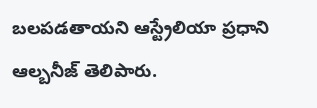బలపడతాయని ఆస్ట్రేలియా ప్రధాని ఆల్బనీజ్ తెలిపారు.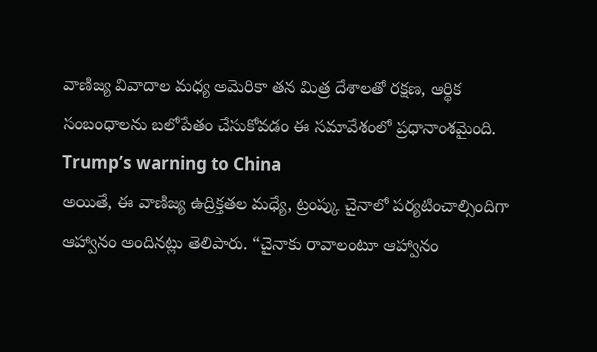వాణిజ్య వివాదాల మధ్య అమెరికా తన మిత్ర దేశాలతో రక్షణ, ఆర్థిక సంబంధాలను బలోపేతం చేసుకోవడం ఈ సమావేశంలో ప్రధానాంశమైంది. Trump’s warning to China
అయితే, ఈ వాణిజ్య ఉద్రిక్తతల మధ్యే, ట్రంప్కు చైనాలో పర్యటించాల్సిందిగా ఆహ్వానం అందినట్లు తెలిపారు. “చైనాకు రావాలంటూ ఆహ్వానం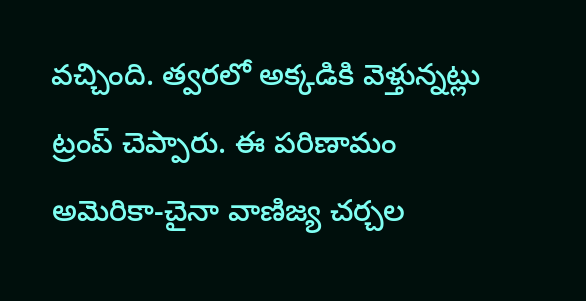వచ్చింది. త్వరలో అక్కడికి వెళ్తున్నట్లు ట్రంప్ చెప్పారు. ఈ పరిణామం అమెరికా-చైనా వాణిజ్య చర్చల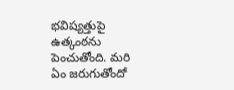భవిష్యత్తుపై ఉత్కంఠను పెంచుతోంది. మరి ఏం జరుగుతోందో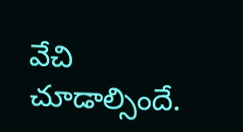వేచి చూడాల్సిందే.